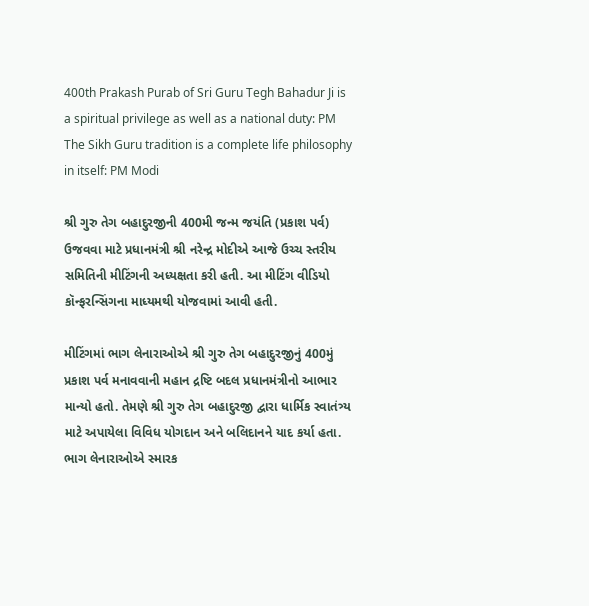400th Prakash Purab of Sri Guru Tegh Bahadur Ji is a spiritual privilege as well as a national duty: PM
The Sikh Guru tradition is a complete life philosophy in itself: PM Modi

શ્રી ગુરુ તેગ બહાદુરજીની 400મી જન્મ જયંતિ (પ્રકાશ પર્વ) ઉજવવા માટે પ્રધાનમંત્રી શ્રી નરેન્દ્ર મોદીએ આજે ઉચ્ચ સ્તરીય સમિતિની મીટિંગની અધ્યક્ષતા કરી હતી. આ મીટિંગ વીડિયો કૉન્ફરન્સિંગના માધ્યમથી યોજવામાં આવી હતી.

મીટિંગમાં ભાગ લેનારાઓએ શ્રી ગુરુ તેગ બહાદુરજીનું 400મું પ્રકાશ પર્વ મનાવવાની મહાન દ્રષ્ટિ બદલ પ્રધાનમંત્રીનો આભાર માન્યો હતો. તેમણે શ્રી ગુરુ તેગ બહાદુરજી દ્વારા ધાર્મિક સ્વાતંત્ર્ય માટે અપાયેલા વિવિધ યોગદાન અને બલિદાનને યાદ કર્યા હતા. ભાગ લેનારાઓએ સ્મારક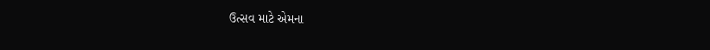ઉત્સવ માટે એમના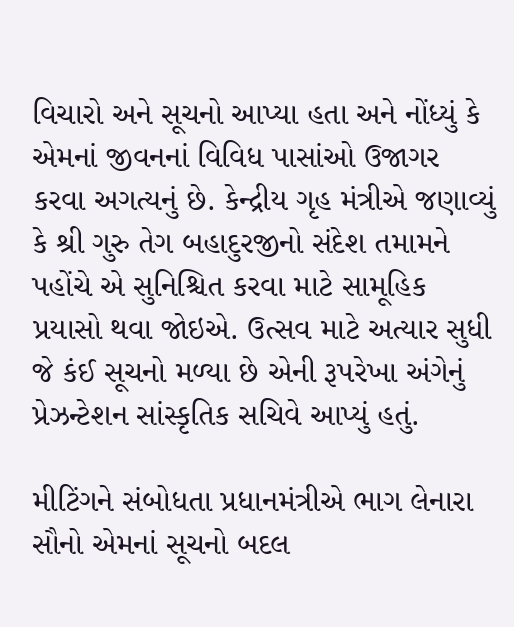વિચારો અને સૂચનો આપ્યા હતા અને નોંધ્યું કે એમનાં જીવનનાં વિવિધ પાસાંઓ ઉજાગર કરવા અગત્યનું છે. કેન્દ્રીય ગૃહ મંત્રીએ જણાવ્યું કે શ્રી ગુરુ તેગ બહાદુરજીનો સંદેશ તમામને પહોંચે એ સુનિશ્ચિત કરવા માટે સામૂહિક પ્રયાસો થવા જોઇએ. ઉત્સવ માટે અત્યાર સુધી જે કંઈ સૂચનો મળ્યા છે એની રૂપરેખા અંગેનું પ્રેઝન્ટેશન સાંસ્કૃતિક સચિવે આપ્યું હતું.

મીટિંગને સંબોધતા પ્રધાનમંત્રીએ ભાગ લેનારા સૌનો એમનાં સૂચનો બદલ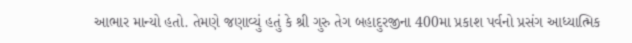આભાર માન્યો હતો. તેમણે જણાવ્યું હતું કે શ્રી ગુરુ તેગ બહાદુરજીના 400મા પ્રકાશ પર્વનો પ્રસંગ આધ્યાત્મિક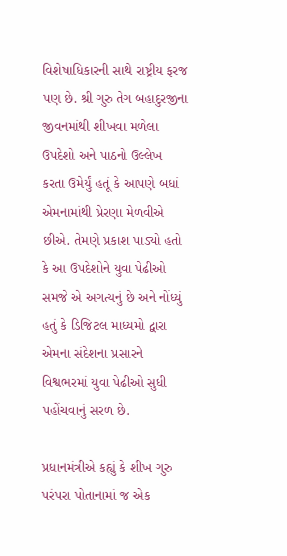વિશેષાધિકારની સાથે રાષ્ટ્રીય ફરજ પણ છે. શ્રી ગુરુ તેગ બહાદુરજીના જીવનમાંથી શીખવા મળેલા ઉપદેશો અને પાઠનો ઉલ્લેખ કરતા ઉમેર્યું હતૂં કે આપણે બધાં એમનામાંથી પ્રેરણા મેળવીએ છીએ. તેમણે પ્રકાશ પાડ્યો હતો કે આ ઉપદેશોને યુવા પેઢીઓ સમજે એ અગત્યનું છે અને નોંધ્યું હતું કે ડિજિટલ માધ્યમો દ્વારા એમના સંદેશના પ્રસારને વિશ્વભરમાં યુવા પેઢીઓ સુધી પહોંચવાનું સરળ છે.

પ્રધાનમંત્રીએ કહ્યું કે શીખ ગુરુ પરંપરા પોતાનામાં જ એક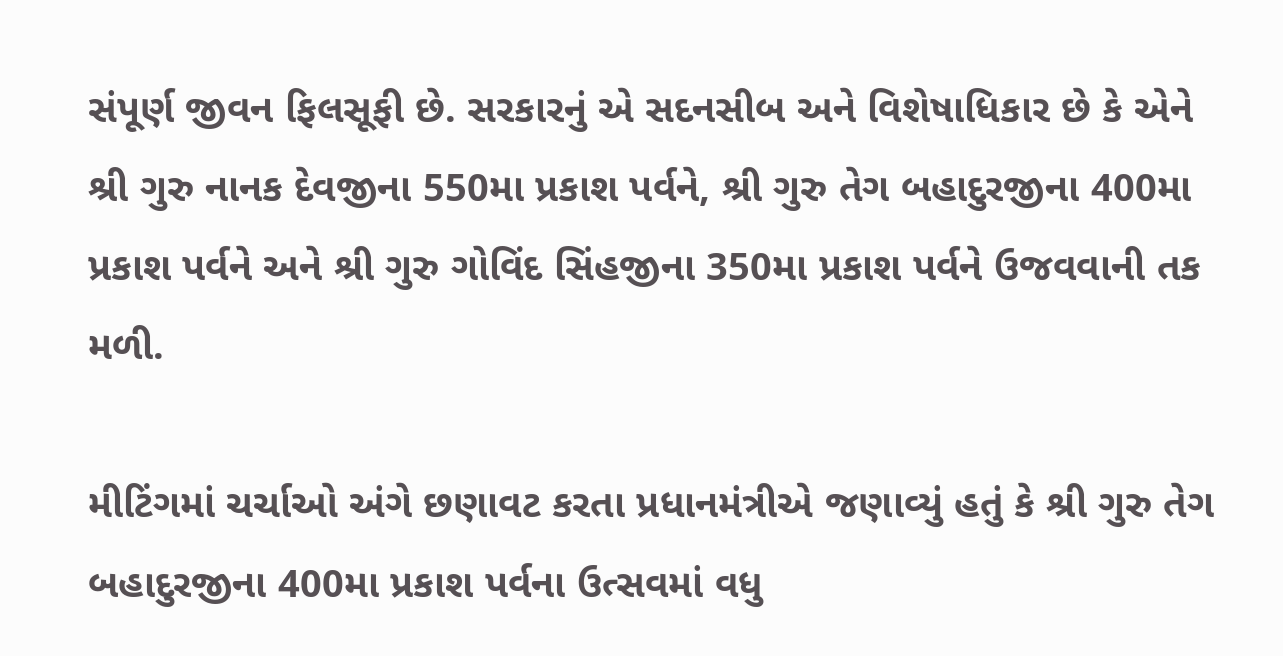સંપૂર્ણ જીવન ફિલસૂફી છે. સરકારનું એ સદનસીબ અને વિશેષાધિકાર છે કે એને શ્રી ગુરુ નાનક દેવજીના 550મા પ્રકાશ પર્વને, શ્રી ગુરુ તેગ બહાદુરજીના 400મા પ્રકાશ પર્વને અને શ્રી ગુરુ ગોવિંદ સિંહજીના 350મા પ્રકાશ પર્વને ઉજવવાની તક મળી.

મીટિંગમાં ચર્ચાઓ અંગે છણાવટ કરતા પ્રધાનમંત્રીએ જણાવ્યું હતું કે શ્રી ગુરુ તેગ બહાદુરજીના 400મા પ્રકાશ પર્વના ઉત્સવમાં વધુ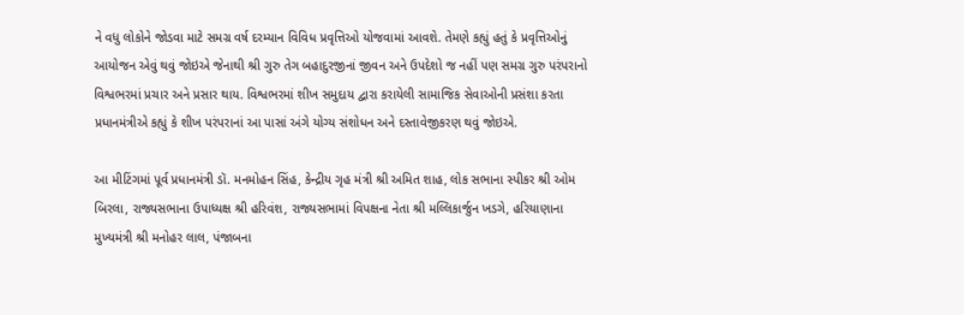ને વધુ લોકોને જોડવા માટે સમગ્ર વર્ષ દરમ્યાન વિવિધ પ્રવૃત્તિઓ યોજવામાં આવશે. તેમણે કહ્યું હતું કે પ્રવૃત્તિઓનું આયોજન એવું થવું જોઇએ જેનાથી શ્રી ગુરુ તેગ બહાદુરજીનાં જીવન અને ઉપદેશો જ નહીં પણ સમગ્ર ગુરુ પરંપરાનો વિશ્વભરમાં પ્રચાર અને પ્રસાર થાય. વિશ્વભરમાં શીખ સમુદાય દ્વારા કરાયેલી સામાજિક સેવાઓની પ્રસંશા કરતા પ્રધાનમંત્રીએ કહ્યું કે શીખ પરંપરાનાં આ પાસાં અંગે યોગ્ય સંશોધન અને દસ્તાવેજીકરણ થવું જોઇએ.

આ મીટિંગમાં પૂર્વ પ્રધાનમંત્રી ડૉ. મનમોહન સિંહ, કેન્દ્રીય ગૃહ મંત્રી શ્રી અમિત શાહ, લોક સભાના સ્પીકર શ્રી ઓમ બિરલા, રાજ્યસભાના ઉપાધ્યક્ષ શ્રી હરિવંશ, રાજ્યસભામાં વિપક્ષના નેતા શ્રી મલ્લિકાર્જુન ખડગે, હરિયાણાના મુખ્યમંત્રી શ્રી મનોહર લાલ, પંજાબના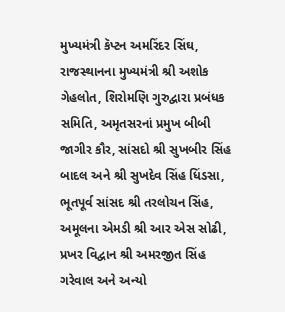મુખ્યમંત્રી કૅપ્ટન અમરિંદર સિંઘ, રાજસ્થાનના મુખ્યમંત્રી શ્રી અશોક ગેહલોત, શિરોમણિ ગુરુદ્વારા પ્રબંધક સમિતિ, અમૃતસરનાં પ્રમુખ બીબી જાગીર કૌર, સાંસદો શ્રી સુખબીર સિંહ બાદલ અને શ્રી સુખદેવ સિંહ ધિંડસા, ભૂતપૂર્વ સાંસદ શ્રી તરલોચન સિંહ, અમૂલના એમડી શ્રી આર એસ સોઢી, પ્રખર વિદ્વાન શ્રી અમરજીત સિંહ ગરેવાલ અને અન્યો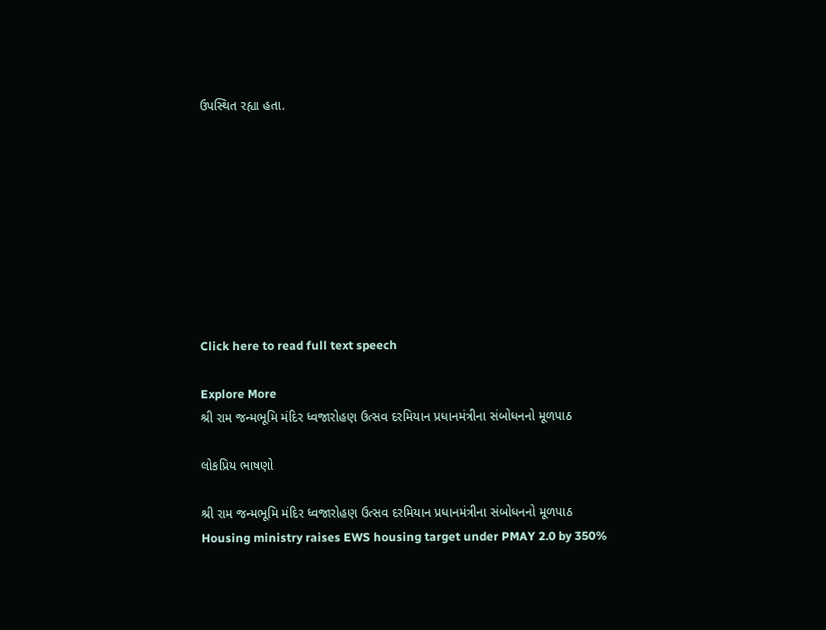ઉપસ્થિત રહ્યા હતા.









Click here to read full text speech

Explore More
શ્રી રામ જન્મભૂમિ મંદિર ધ્વજારોહણ ઉત્સવ દરમિયાન પ્રધાનમંત્રીના સંબોધનનો મૂળપાઠ

લોકપ્રિય ભાષણો

શ્રી રામ જન્મભૂમિ મંદિર ધ્વજારોહણ ઉત્સવ દરમિયાન પ્રધાનમંત્રીના સંબોધનનો મૂળપાઠ
Housing ministry raises EWS housing target under PMAY 2.0 by 350%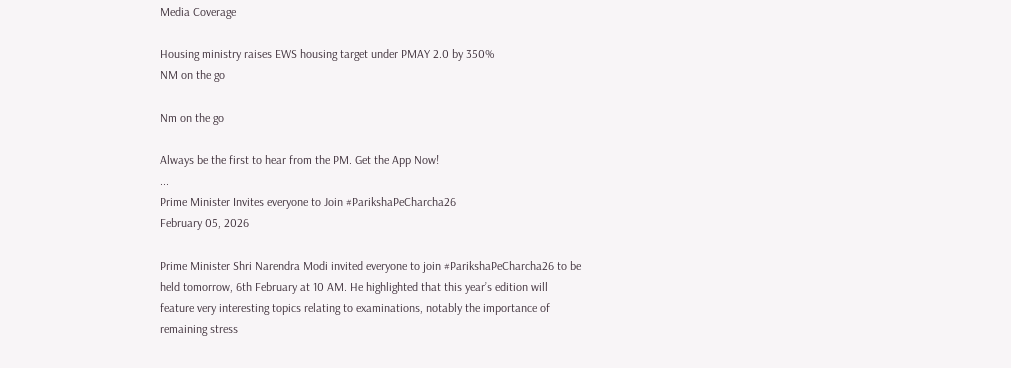Media Coverage

Housing ministry raises EWS housing target under PMAY 2.0 by 350%
NM on the go

Nm on the go

Always be the first to hear from the PM. Get the App Now!
...
Prime Minister Invites everyone to Join #ParikshaPeCharcha26
February 05, 2026

Prime Minister Shri Narendra Modi invited everyone to join #ParikshaPeCharcha26 to be held tomorrow, 6th February at 10 AM. He highlighted that this year’s edition will feature very interesting topics relating to examinations, notably the importance of remaining stress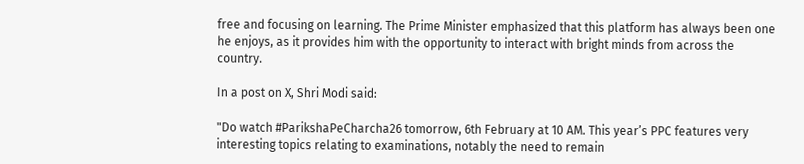free and focusing on learning. The Prime Minister emphasized that this platform has always been one he enjoys, as it provides him with the opportunity to interact with bright minds from across the country.

In a post on X, Shri Modi said:

"Do watch #ParikshaPeCharcha26 tomorrow, 6th February at 10 AM. This year’s PPC features very interesting topics relating to examinations, notably the need to remain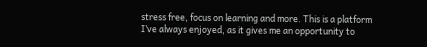stress free, focus on learning and more. This is a platform I’ve always enjoyed, as it gives me an opportunity to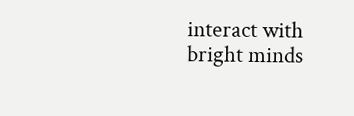interact with bright minds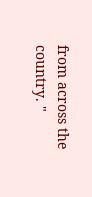from across the country. "